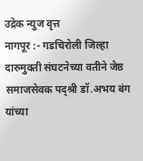उद्रेक न्युज वृत्त
नागपूर :- गडचिरोली जिल्हा दारुमुक्ती संघटनेच्या वतीने जेष्ठ समाजसेवक पद्श्री डॉ.अभय बंग यांच्या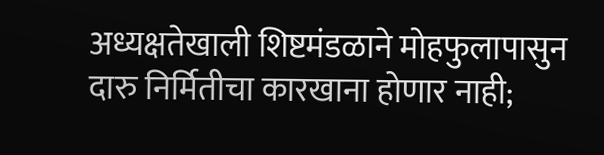अध्यक्षतेखाली शिष्टमंडळाने मोहफुलापासुन दारु निर्मितीचा कारखाना होणार नाही;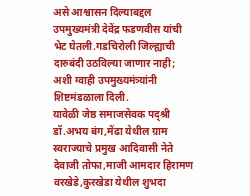असे आश्वासन दिल्याबद्दल उपमुख्यमंत्री देवेंद्र फडणवीस यांची भेट घेतली.गडचिरोली जिल्ह्याची दारुबंदी उठविल्या जाणार नाही; अशी ग्वाही उपमुख्यमंत्र्यांनी शिष्टमंडळाला दिली.
यावेळी जेष्ठ समाजसेवक पद्श्री डॉ.अभय बंग,मेंढा येथील ग्राम स्वराज्याचे प्रमुख आदिवासी नेते देवाजी तोफा,माजी आमदार हिरामण वरखेडे,कुरखेडा येथील शुभदा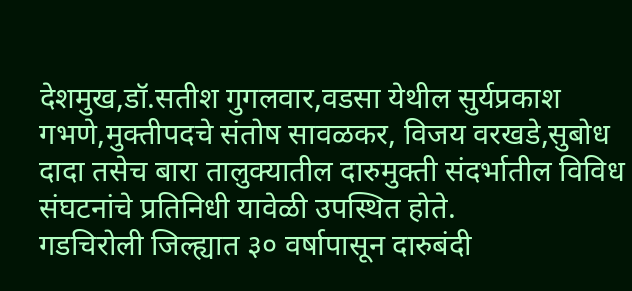देशमुख,डॉ.सतीश गुगलवार,वडसा येथील सुर्यप्रकाश गभणे,मुक्तीपदचे संतोष सावळकर, विजय वरखडे,सुबोध दादा तसेच बारा तालुक्यातील दारुमुक्ती संदर्भातील विविध संघटनांचे प्रतिनिधी यावेळी उपस्थित होते.
गडचिरोली जिल्ह्यात ३० वर्षापासून दारुबंदी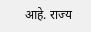आहे. राज्य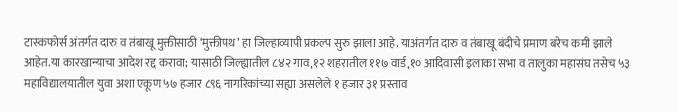टास्कफोर्स अंतर्गत दारु व तंबाखू मुक्तीसाठी ‘मुक्तीपथ’ हा जिल्हाव्यापी प्रकल्प सुरु झाला आहे. याअंतर्गत दारु व तंबाखू बंदीचे प्रमाण बरेच कमी झाले आहेत.या कारखान्याचा आदेश रद्द करावा; यासाठी जिल्ह्यातील ८४२ गाव,१२ शहरातील ११७ वार्ड,१० आदिवासी इलाका सभा व तालुका महासंघ तसेच ५३ महाविद्यालयातील युवा अशा एकूण ५७ हजार ८९६ नागरिकांच्या सह्या असलेले १ हजार ३१ प्रस्ताव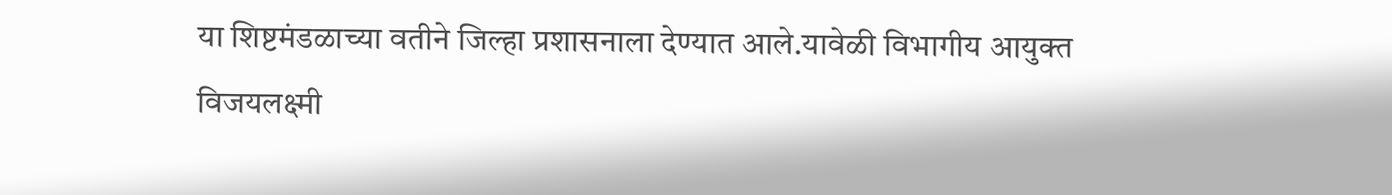या शिष्टमंडळाच्या वतीने जिल्हा प्रशासनाला देण्यात आले.यावेळी विभागीय आयुक्त विजयलक्ष्मी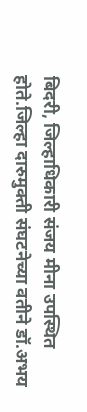बिदरी, जिल्हाधिकारी संजय मीना उपस्थित होते.जिल्हा दारुमुक्ती संघटनेच्या वतीने डॉ.अभय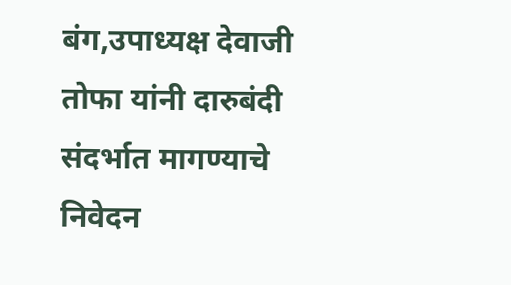बंग,उपाध्यक्ष देवाजी तोफा यांनी दारुबंदी संदर्भात मागण्याचे निवेदन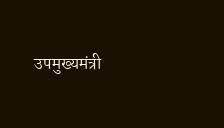उपमुख्यमंत्री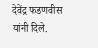देवेंद्र फडणवीस यांनी दिले.